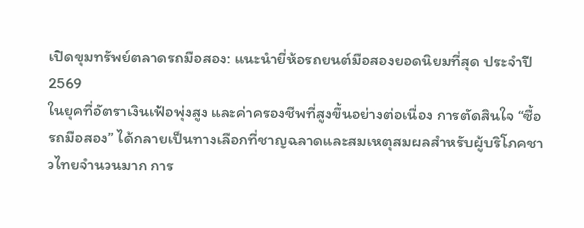เปิดขุมทรัพย์ตลาดรถมือสอง: แนะนำยี่ห้อรถยนต์มือสองยอดนิยมที่สุด ประจำปี 2569
ในยุคที่อัตราเงินเฟ้อพุ่งสูง และค่าครองชีพที่สูงขึ้นอย่างต่อเนื่อง การตัดสินใจ “ซื้อรถมือสอง” ได้กลายเป็นทางเลือกที่ชาญฉลาดและสมเหตุสมผลสำหรับผู้บริโภคชาวไทยจำนวนมาก การ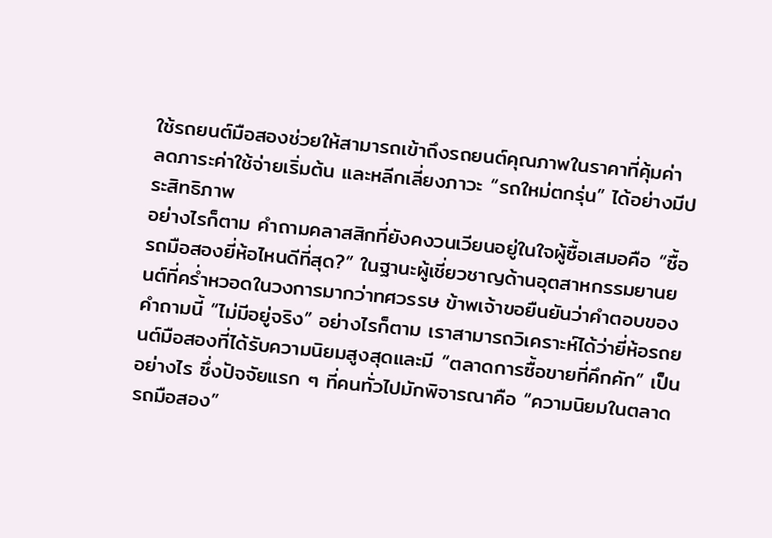ใช้รถยนต์มือสองช่วยให้สามารถเข้าถึงรถยนต์คุณภาพในราคาที่คุ้มค่า ลดภาระค่าใช้จ่ายเริ่มต้น และหลีกเลี่ยงภาวะ “รถใหม่ตกรุ่น” ได้อย่างมีประสิทธิภาพ
อย่างไรก็ตาม คำถามคลาสสิกที่ยังคงวนเวียนอยู่ในใจผู้ซื้อเสมอคือ “ซื้อรถมือสองยี่ห้อไหนดีที่สุด?” ในฐานะผู้เชี่ยวชาญด้านอุตสาหกรรมยานยนต์ที่คร่ำหวอดในวงการมากว่าทศวรรษ ข้าพเจ้าขอยืนยันว่าคำตอบของคำถามนี้ “ไม่มีอยู่จริง” อย่างไรก็ตาม เราสามารถวิเคราะห์ได้ว่ายี่ห้อรถยนต์มือสองที่ได้รับความนิยมสูงสุดและมี “ตลาดการซื้อขายที่คึกคัก” เป็นอย่างไร ซึ่งปัจจัยแรก ๆ ที่คนทั่วไปมักพิจารณาคือ “ความนิยมในตลาดรถมือสอง”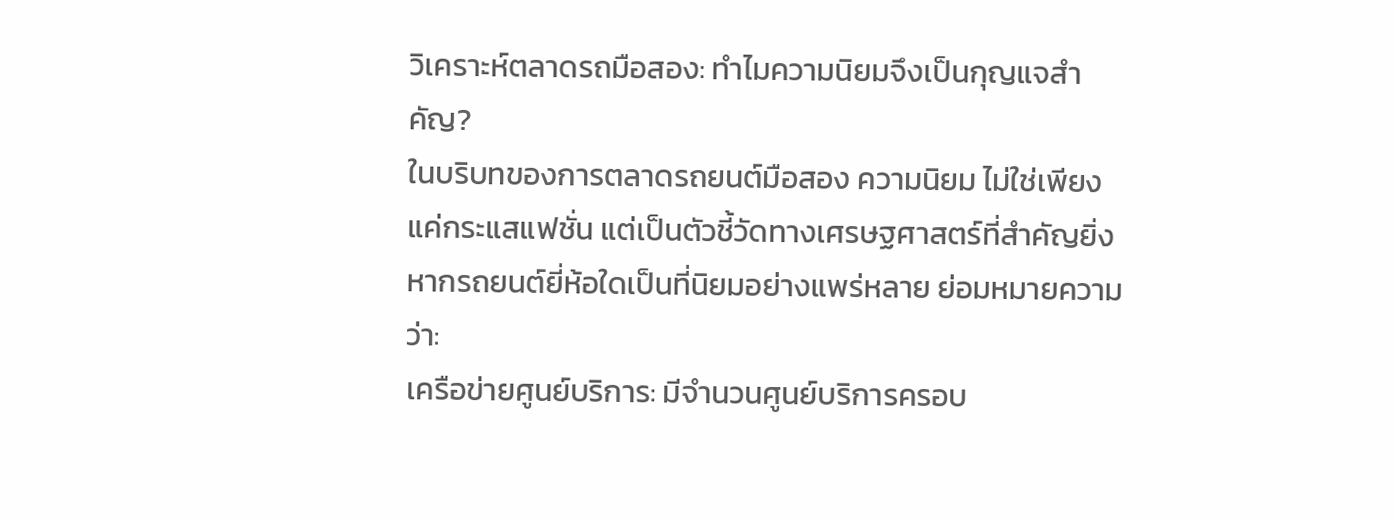วิเคราะห์ตลาดรถมือสอง: ทำไมความนิยมจึงเป็นกุญแจสำคัญ?
ในบริบทของการตลาดรถยนต์มือสอง ความนิยม ไม่ใช่เพียงแค่กระแสแฟชั่น แต่เป็นตัวชี้วัดทางเศรษฐศาสตร์ที่สำคัญยิ่ง หากรถยนต์ยี่ห้อใดเป็นที่นิยมอย่างแพร่หลาย ย่อมหมายความว่า:
เครือข่ายศูนย์บริการ: มีจำนวนศูนย์บริการครอบ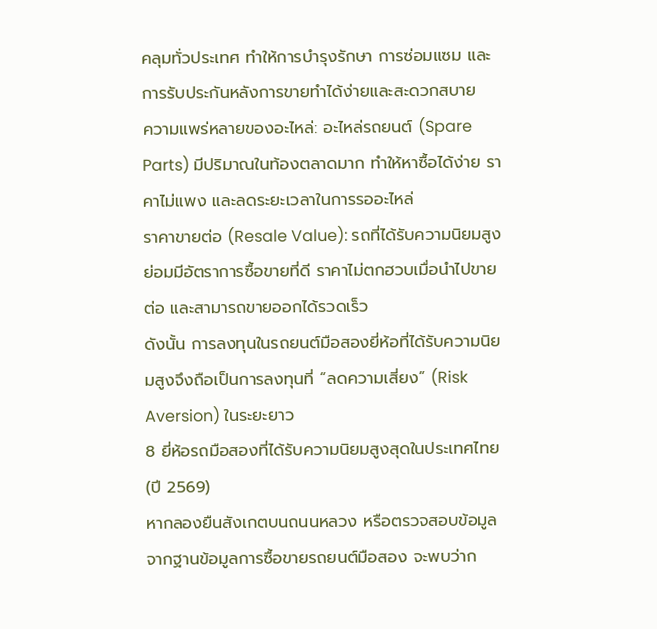คลุมทั่วประเทศ ทำให้การบำรุงรักษา การซ่อมแซม และการรับประกันหลังการขายทำได้ง่ายและสะดวกสบาย
ความแพร่หลายของอะไหล่: อะไหล่รถยนต์ (Spare Parts) มีปริมาณในท้องตลาดมาก ทำให้หาซื้อได้ง่าย ราคาไม่แพง และลดระยะเวลาในการรออะไหล่
ราคาขายต่อ (Resale Value): รถที่ได้รับความนิยมสูงย่อมมีอัตราการซื้อขายที่ดี ราคาไม่ตกฮวบเมื่อนำไปขายต่อ และสามารถขายออกได้รวดเร็ว
ดังนั้น การลงทุนในรถยนต์มือสองยี่ห้อที่ได้รับความนิยมสูงจึงถือเป็นการลงทุนที่ “ลดความเสี่ยง” (Risk Aversion) ในระยะยาว
8 ยี่ห้อรถมือสองที่ได้รับความนิยมสูงสุดในประเทศไทย (ปี 2569)
หากลองยืนสังเกตบนถนนหลวง หรือตรวจสอบข้อมูลจากฐานข้อมูลการซื้อขายรถยนต์มือสอง จะพบว่าก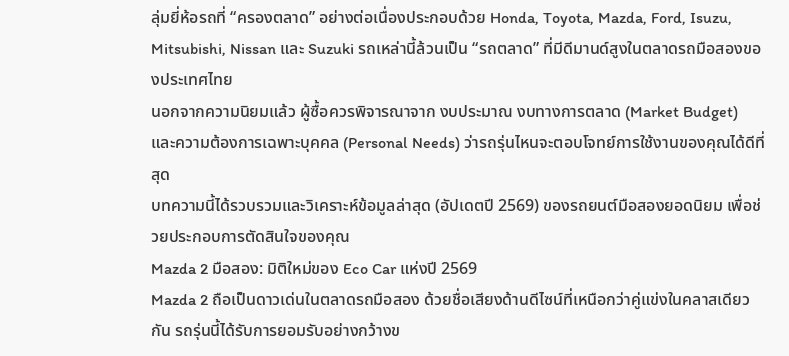ลุ่มยี่ห้อรถที่ “ครองตลาด” อย่างต่อเนื่องประกอบด้วย Honda, Toyota, Mazda, Ford, Isuzu, Mitsubishi, Nissan และ Suzuki รถเหล่านี้ล้วนเป็น “รถตลาด” ที่มีดีมานด์สูงในตลาดรถมือสองของประเทศไทย
นอกจากความนิยมแล้ว ผู้ซื้อควรพิจารณาจาก งบประมาณ งบทางการตลาด (Market Budget) และความต้องการเฉพาะบุคคล (Personal Needs) ว่ารถรุ่นไหนจะตอบโจทย์การใช้งานของคุณได้ดีที่สุด
บทความนี้ได้รวบรวมและวิเคราะห์ข้อมูลล่าสุด (อัปเดตปี 2569) ของรถยนต์มือสองยอดนิยม เพื่อช่วยประกอบการตัดสินใจของคุณ
Mazda 2 มือสอง: มิติใหม่ของ Eco Car แห่งปี 2569
Mazda 2 ถือเป็นดาวเด่นในตลาดรถมือสอง ด้วยชื่อเสียงด้านดีไซน์ที่เหนือกว่าคู่แข่งในคลาสเดียวกัน รถรุ่นนี้ได้รับการยอมรับอย่างกว้างข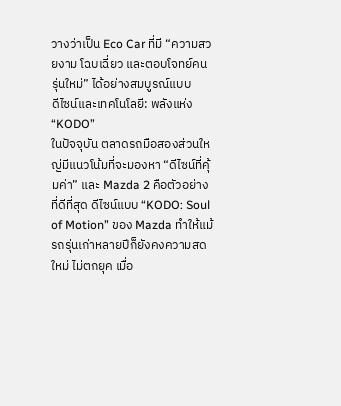วางว่าเป็น Eco Car ที่มี “ความสวยงาม โฉบเฉี่ยว และตอบโจทย์คนรุ่นใหม่” ได้อย่างสมบูรณ์แบบ
ดีไซน์และเทคโนโลยี: พลังแห่ง “KODO”
ในปัจจุบัน ตลาดรถมือสองส่วนใหญ่มีแนวโน้มที่จะมองหา “ดีไซน์ที่คุ้มค่า” และ Mazda 2 คือตัวอย่างที่ดีที่สุด ดีไซน์แบบ “KODO: Soul of Motion” ของ Mazda ทำให้แม้รถรุ่นเก่าหลายปีก็ยังคงความสดใหม่ ไม่ตกยุค เมื่อ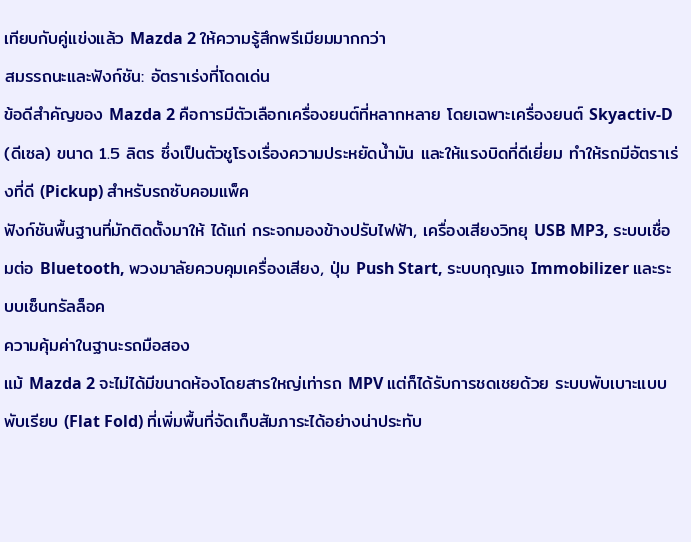เทียบกับคู่แข่งแล้ว Mazda 2 ให้ความรู้สึกพรีเมียมมากกว่า
สมรรถนะและฟังก์ชัน: อัตราเร่งที่โดดเด่น
ข้อดีสำคัญของ Mazda 2 คือการมีตัวเลือกเครื่องยนต์ที่หลากหลาย โดยเฉพาะเครื่องยนต์ Skyactiv-D (ดีเซล) ขนาด 1.5 ลิตร ซึ่งเป็นตัวชูโรงเรื่องความประหยัดน้ำมัน และให้แรงบิดที่ดีเยี่ยม ทำให้รถมีอัตราเร่งที่ดี (Pickup) สำหรับรถซับคอมแพ็ค
ฟังก์ชันพื้นฐานที่มักติดตั้งมาให้ ได้แก่ กระจกมองข้างปรับไฟฟ้า, เครื่องเสียงวิทยุ USB MP3, ระบบเชื่อมต่อ Bluetooth, พวงมาลัยควบคุมเครื่องเสียง, ปุ่ม Push Start, ระบบกุญแจ Immobilizer และระบบเซ็นทรัลล็อค
ความคุ้มค่าในฐานะรถมือสอง
แม้ Mazda 2 จะไม่ได้มีขนาดห้องโดยสารใหญ่เท่ารถ MPV แต่ก็ได้รับการชดเชยด้วย ระบบพับเบาะแบบพับเรียบ (Flat Fold) ที่เพิ่มพื้นที่จัดเก็บสัมภาระได้อย่างน่าประทับ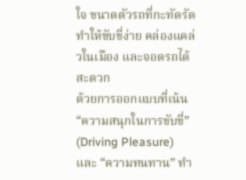ใจ ขนาดตัวรถที่กะทัดรัดทำให้ขับขี่ง่าย คล่องแคล่วในเมือง และจอดรถได้สะดวก
ด้วยการออกแบบที่เน้น “ความสนุกในการขับขี่” (Driving Pleasure) และ “ความทนทาน” ทำ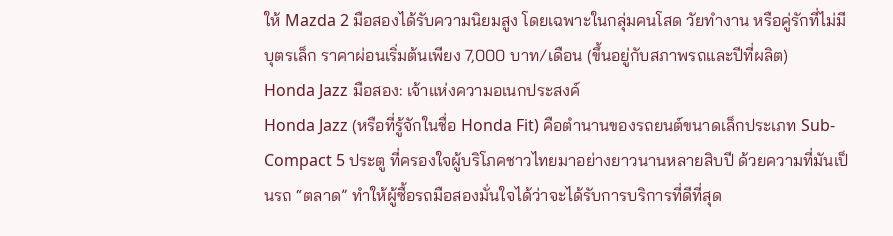ให้ Mazda 2 มือสองได้รับความนิยมสูง โดยเฉพาะในกลุ่มคนโสด วัยทำงาน หรือคู่รักที่ไม่มีบุตรเล็ก ราคาผ่อนเริ่มต้นเพียง 7,000 บาท/เดือน (ขึ้นอยู่กับสภาพรถและปีที่ผลิต)
Honda Jazz มือสอง: เจ้าแห่งความอเนกประสงค์
Honda Jazz (หรือที่รู้จักในชื่อ Honda Fit) คือตำนานของรถยนต์ขนาดเล็กประเภท Sub-Compact 5 ประตู ที่ครองใจผู้บริโภคชาวไทยมาอย่างยาวนานหลายสิบปี ด้วยความที่มันเป็นรถ “ตลาด” ทำให้ผู้ซื้อรถมือสองมั่นใจได้ว่าจะได้รับการบริการที่ดีที่สุด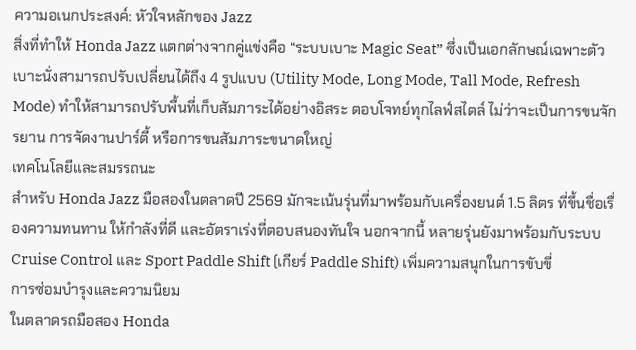ความอเนกประสงค์: หัวใจหลักของ Jazz
สิ่งที่ทำให้ Honda Jazz แตกต่างจากคู่แข่งคือ “ระบบเบาะ Magic Seat” ซึ่งเป็นเอกลักษณ์เฉพาะตัว เบาะนั่งสามารถปรับเปลี่ยนได้ถึง 4 รูปแบบ (Utility Mode, Long Mode, Tall Mode, Refresh Mode) ทำให้สามารถปรับพื้นที่เก็บสัมภาระได้อย่างอิสระ ตอบโจทย์ทุกไลฟ์สไตล์ ไม่ว่าจะเป็นการขนจักรยาน การจัดงานปาร์ตี้ หรือการขนสัมภาระขนาดใหญ่
เทคโนโลยีและสมรรถนะ
สำหรับ Honda Jazz มือสองในตลาดปี 2569 มักจะเน้นรุ่นที่มาพร้อมกับเครื่องยนต์ 1.5 ลิตร ที่ขึ้นชื่อเรื่องความทนทาน ให้กำลังที่ดี และอัตราเร่งที่ตอบสนองทันใจ นอกจากนี้ หลายรุ่นยังมาพร้อมกับระบบ Cruise Control และ Sport Paddle Shift (เกียร์ Paddle Shift) เพิ่มความสนุกในการขับขี่
การซ่อมบำรุงและความนิยม
ในตลาดรถมือสอง Honda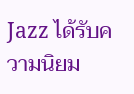Jazz ได้รับความนิยม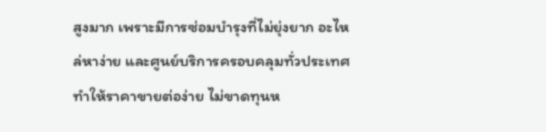สูงมาก เพราะมีการซ่อมบำรุงที่ไม่ยุ่งยาก อะไหล่หาง่าย และศูนย์บริการครอบคลุมทั่วประเทศ ทำให้ราคาขายต่อง่าย ไม่ขาดทุนห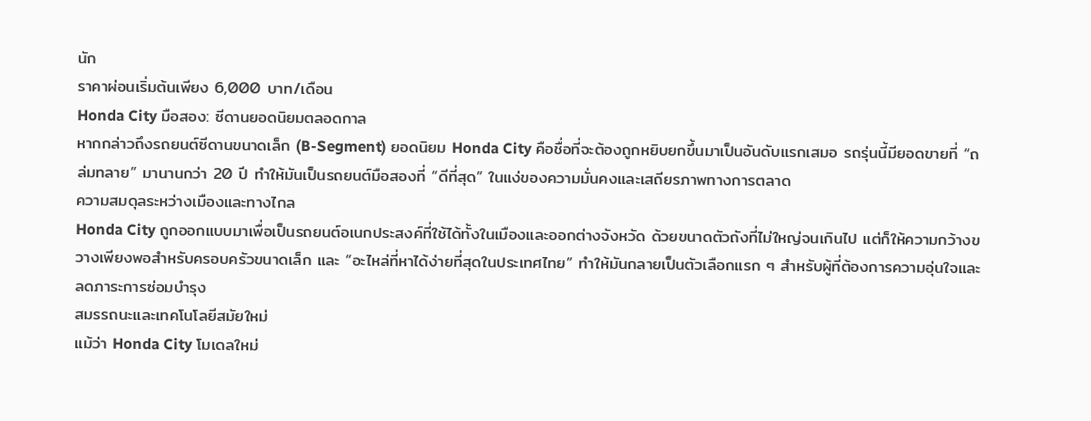นัก
ราคาผ่อนเริ่มต้นเพียง 6,000 บาท/เดือน
Honda City มือสอง: ซีดานยอดนิยมตลอดกาล
หากกล่าวถึงรถยนต์ซีดานขนาดเล็ก (B-Segment) ยอดนิยม Honda City คือชื่อที่จะต้องถูกหยิบยกขึ้นมาเป็นอันดับแรกเสมอ รถรุ่นนี้มียอดขายที่ “ถล่มทลาย” มานานกว่า 20 ปี ทำให้มันเป็นรถยนต์มือสองที่ “ดีที่สุด” ในแง่ของความมั่นคงและเสถียรภาพทางการตลาด
ความสมดุลระหว่างเมืองและทางไกล
Honda City ถูกออกแบบมาเพื่อเป็นรถยนต์อเนกประสงค์ที่ใช้ได้ทั้งในเมืองและออกต่างจังหวัด ด้วยขนาดตัวถังที่ไม่ใหญ่จนเกินไป แต่ก็ให้ความกว้างขวางเพียงพอสำหรับครอบครัวขนาดเล็ก และ “อะไหล่ที่หาได้ง่ายที่สุดในประเทศไทย” ทำให้มันกลายเป็นตัวเลือกแรก ๆ สำหรับผู้ที่ต้องการความอุ่นใจและลดภาระการซ่อมบำรุง
สมรรถนะและเทคโนโลยีสมัยใหม่
แม้ว่า Honda City โมเดลใหม่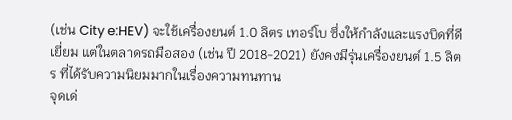(เช่น City e:HEV) จะใช้เครื่องยนต์ 1.0 ลิตร เทอร์โบ ซึ่งให้กำลังและแรงบิดที่ดีเยี่ยม แต่ในตลาดรถมือสอง (เช่น ปี 2018-2021) ยังคงมีรุ่นเครื่องยนต์ 1.5 ลิตร ที่ได้รับความนิยมมากในเรื่องความทนทาน
จุดเด่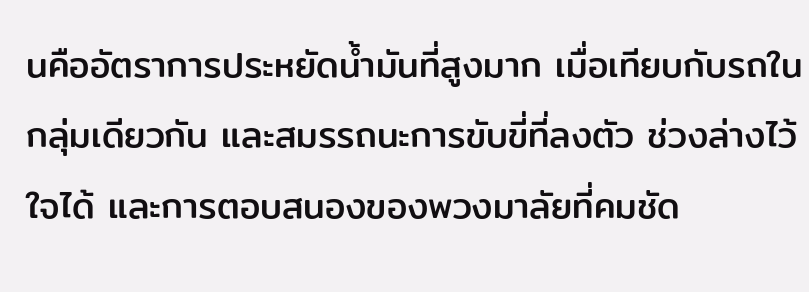นคืออัตราการประหยัดน้ำมันที่สูงมาก เมื่อเทียบกับรถในกลุ่มเดียวกัน และสมรรถนะการขับขี่ที่ลงตัว ช่วงล่างไว้ใจได้ และการตอบสนองของพวงมาลัยที่คมชัด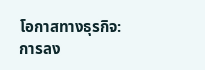โอกาสทางธุรกิจ: การลง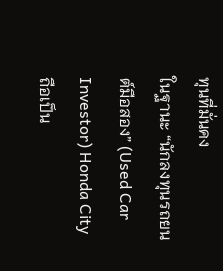ทุนที่มั่นคง
ในฐานะ “นักลงทุนรถยนต์มือสอง” (Used Car Investor) Honda City ถือเป็น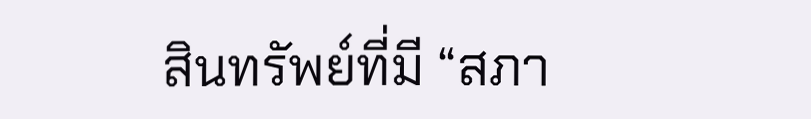สินทรัพย์ที่มี “สภา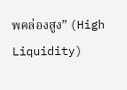พคล่องสูง” (High Liquidity)